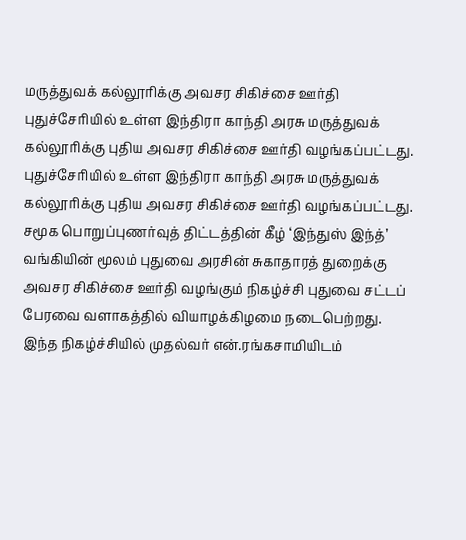மருத்துவக் கல்லூரிக்கு அவசர சிகிச்சை ஊர்தி
புதுச்சேரியில் உள்ள இந்திரா காந்தி அரசு மருத்துவக் கல்லூரிக்கு புதிய அவசர சிகிச்சை ஊர்தி வழங்கப்பட்டது.
புதுச்சேரியில் உள்ள இந்திரா காந்தி அரசு மருத்துவக் கல்லூரிக்கு புதிய அவசர சிகிச்சை ஊர்தி வழங்கப்பட்டது.
சமூக பொறுப்புணர்வுத் திட்டத்தின் கீழ் ‘இந்துஸ் இந்த்’ வங்கியின் மூலம் புதுவை அரசின் சுகாதாரத் துறைக்கு அவசர சிகிச்சை ஊர்தி வழங்கும் நிகழ்ச்சி புதுவை சட்டப் பேரவை வளாகத்தில் வியாழக்கிழமை நடைபெற்றது.
இந்த நிகழ்ச்சியில் முதல்வர் என்.ரங்கசாமியிடம்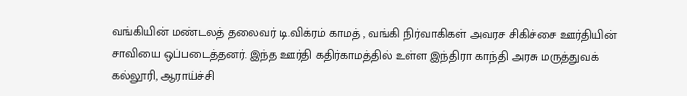வங்கியின் மண்டலத் தலைவர் டி.விக்ரம் காமத் , வங்கி நிர்வாகிகள் அவரச சிகிச்சை ஊர்தியின் சாவியை ஒப்படைத்தனர். இந்த ஊர்தி கதிர்காமத்தில் உள்ள இந்திரா காந்தி அரசு மருத்துவக் கல்லூரி, ஆராய்ச்சி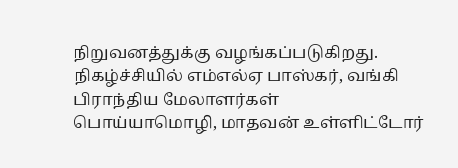நிறுவனத்துக்கு வழங்கப்படுகிறது.
நிகழ்ச்சியில் எம்எல்ஏ பாஸ்கர், வங்கி பிராந்திய மேலாளர்கள் பொய்யாமொழி, மாதவன் உள்ளிட்டோர்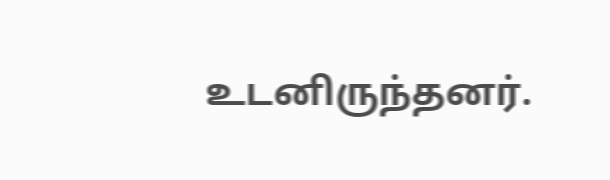உடனிருந்தனர்.